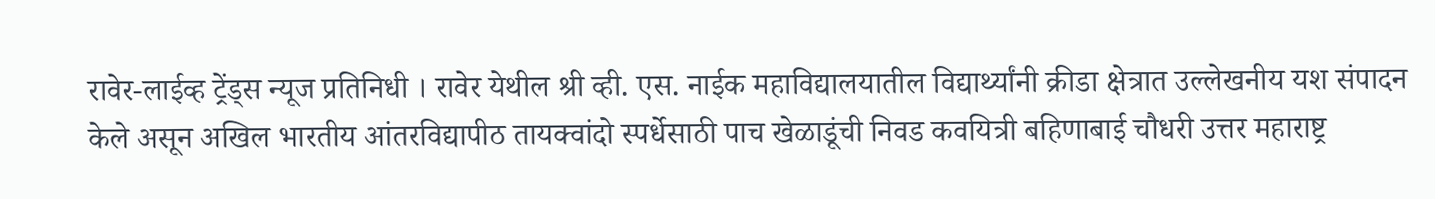रावेर-लाईव्ह ट्रेंड्स न्यूज प्रतिनिधी । रावेर येथील श्री व्ही. एस. नाईक महाविद्यालयातील विद्यार्थ्यांनी क्रीडा क्षेत्रात उल्लेखनीय यश संपादन केले असून अखिल भारतीय आंतरविद्यापीठ तायक्वांदो स्पर्धेसाठी पाच खेळाडूंची निवड कवयित्री बहिणाबाई चौधरी उत्तर महाराष्ट्र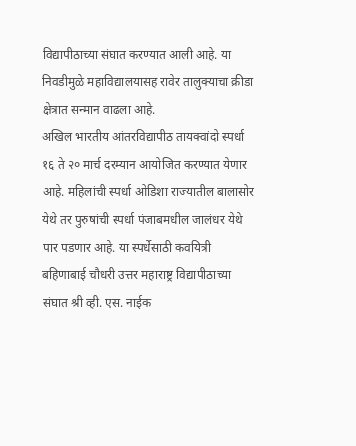विद्यापीठाच्या संघात करण्यात आली आहे. या निवडीमुळे महाविद्यालयासह रावेर तालुक्याचा क्रीडा क्षेत्रात सन्मान वाढला आहे.
अखिल भारतीय आंतरविद्यापीठ तायक्वांदो स्पर्धा १६ ते २० मार्च दरम्यान आयोजित करण्यात येणार आहे. महिलांची स्पर्धा ओडिशा राज्यातील बालासोर येथे तर पुरुषांची स्पर्धा पंजाबमधील जालंधर येथे पार पडणार आहे. या स्पर्धेसाठी कवयित्री बहिणाबाई चौधरी उत्तर महाराष्ट्र विद्यापीठाच्या संघात श्री व्ही. एस. नाईक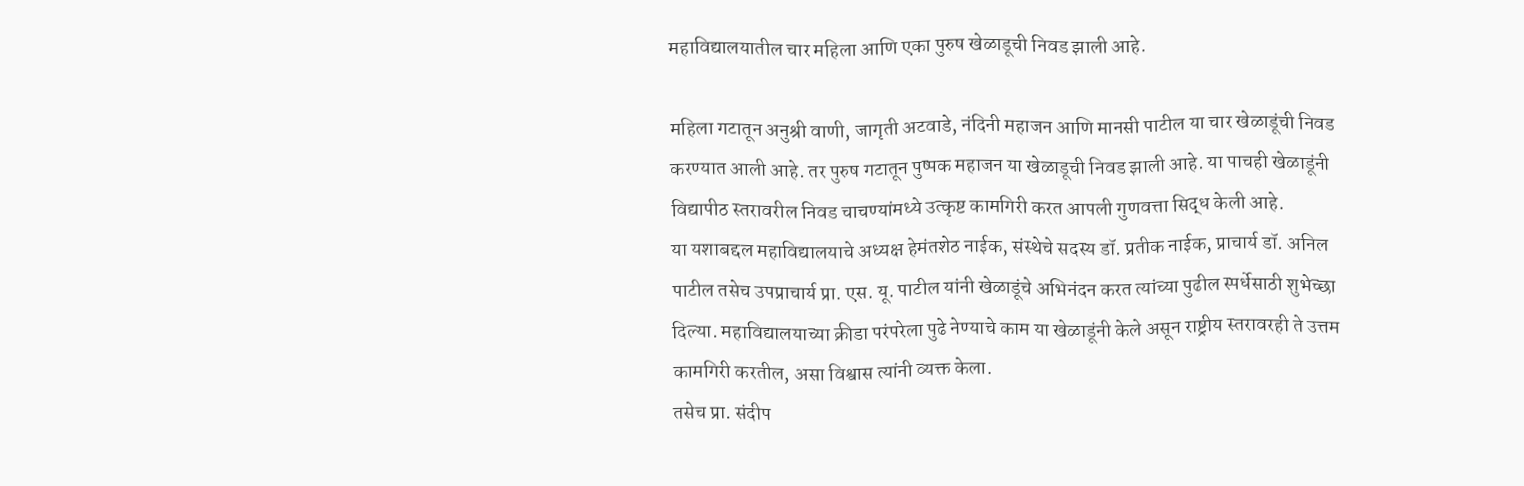महाविद्यालयातील चार महिला आणि एका पुरुष खेळाडूची निवड झाली आहे.

महिला गटातून अनुश्री वाणी, जागृती अटवाडे, नंदिनी महाजन आणि मानसी पाटील या चार खेळाडूंची निवड करण्यात आली आहे. तर पुरुष गटातून पुष्पक महाजन या खेळाडूची निवड झाली आहे. या पाचही खेळाडूंनी विद्यापीठ स्तरावरील निवड चाचण्यांमध्ये उत्कृष्ट कामगिरी करत आपली गुणवत्ता सिद्ध केली आहे.
या यशाबद्दल महाविद्यालयाचे अध्यक्ष हेमंतशेठ नाईक, संस्थेचे सदस्य डॉ. प्रतीक नाईक, प्राचार्य डॉ. अनिल पाटील तसेच उपप्राचार्य प्रा. एस. यू. पाटील यांनी खेळाडूंचे अभिनंदन करत त्यांच्या पुढील स्पर्धेसाठी शुभेच्छा दिल्या. महाविद्यालयाच्या क्रीडा परंपरेला पुढे नेण्याचे काम या खेळाडूंनी केले असून राष्ट्रीय स्तरावरही ते उत्तम कामगिरी करतील, असा विश्वास त्यांनी व्यक्त केला.
तसेच प्रा. संदीप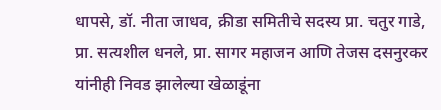धापसे, डॉ. नीता जाधव, क्रीडा समितीचे सदस्य प्रा. चतुर गाडे, प्रा. सत्यशील धनले, प्रा. सागर महाजन आणि तेजस दसनुरकर यांनीही निवड झालेल्या खेळाडूंना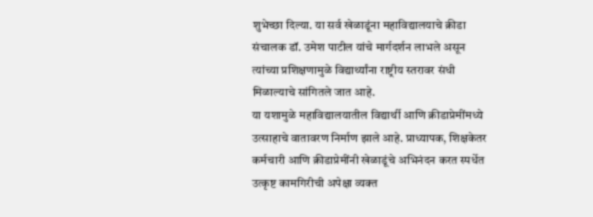शुभेच्छा दिल्या. या सर्व खेळाडूंना महाविद्यालयाचे क्रीडा संचालक डॉ. उमेश पाटील यांचे मार्गदर्शन लाभले असून त्यांच्या प्रशिक्षणामुळे विद्यार्थ्यांना राष्ट्रीय स्तरावर संधी मिळाल्याचे सांगितले जात आहे.
या यशामुळे महाविद्यालयातील विद्यार्थी आणि क्रीडाप्रेमींमध्ये उत्साहाचे वातावरण निर्माण झाले आहे. प्राध्यापक, शिक्षकेतर कर्मचारी आणि क्रीडाप्रेमींनी खेळाडूंचे अभिनंदन करत स्पर्धेत उत्कृष्ट कामगिरीची अपेक्षा व्यक्त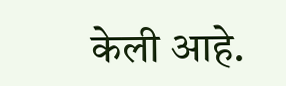केली आहे.